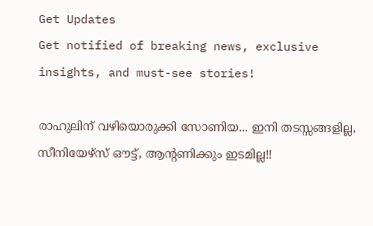Get Updates
Get notified of breaking news, exclusive insights, and must-see stories!

രാഹുലിന് വഴിയൊരുക്കി സോണിയ... ഇനി തടസ്സങ്ങളില്ല, സീനിയേഴ്‌സ് ഔട്ട്, ആന്റണിക്കും ഇടമില്ല!!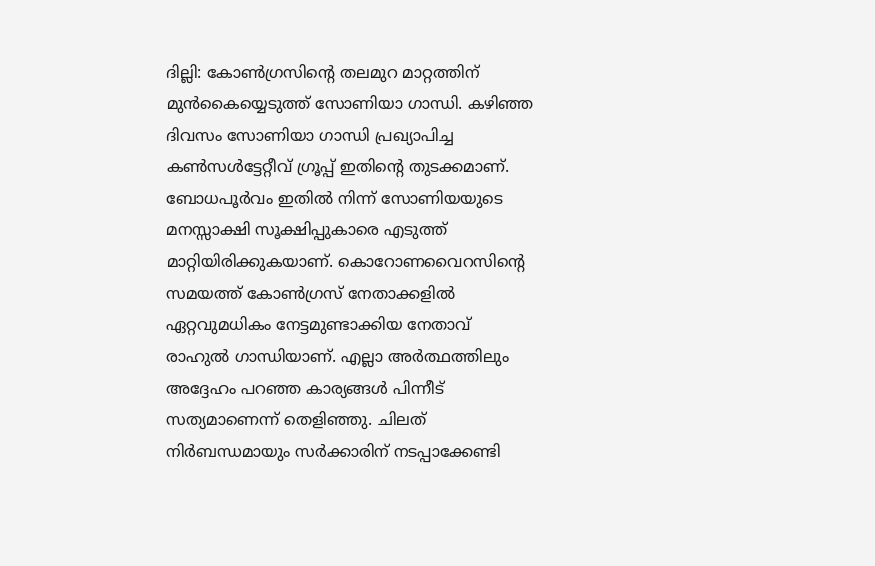ദില്ലി: കോണ്‍ഗ്രസിന്റെ തലമുറ മാറ്റത്തിന് മുന്‍കൈയ്യെടുത്ത് സോണിയാ ഗാന്ധി. കഴിഞ്ഞ ദിവസം സോണിയാ ഗാന്ധി പ്രഖ്യാപിച്ച കണ്‍സള്‍ട്ടേറ്റീവ് ഗ്രൂപ്പ് ഇതിന്റെ തുടക്കമാണ്. ബോധപൂര്‍വം ഇതില്‍ നിന്ന് സോണിയയുടെ മനസ്സാക്ഷി സൂക്ഷിപ്പുകാരെ എടുത്ത് മാറ്റിയിരിക്കുകയാണ്. കൊറോണവൈറസിന്റെ സമയത്ത് കോണ്‍ഗ്രസ് നേതാക്കളില്‍ ഏറ്റവുമധികം നേട്ടമുണ്ടാക്കിയ നേതാവ് രാഹുല്‍ ഗാന്ധിയാണ്. എല്ലാ അര്‍ത്ഥത്തിലും അദ്ദേഹം പറഞ്ഞ കാര്യങ്ങള്‍ പിന്നീട് സത്യമാണെന്ന് തെളിഞ്ഞു. ചിലത് നിര്‍ബന്ധമായും സര്‍ക്കാരിന് നടപ്പാക്കേണ്ടി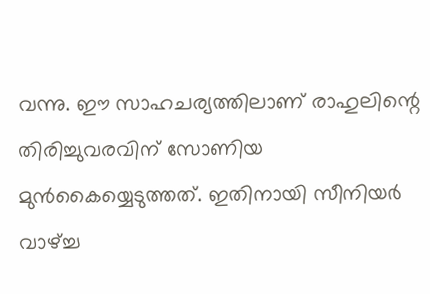വന്നു. ഈ സാഹചര്യത്തിലാണ് രാഹുലിന്റെ തിരിച്ചുവരവിന് സോണിയ മുന്‍കൈയ്യെടുത്തത്. ഇതിനായി സീനിയര്‍ വാഴ്ച്ച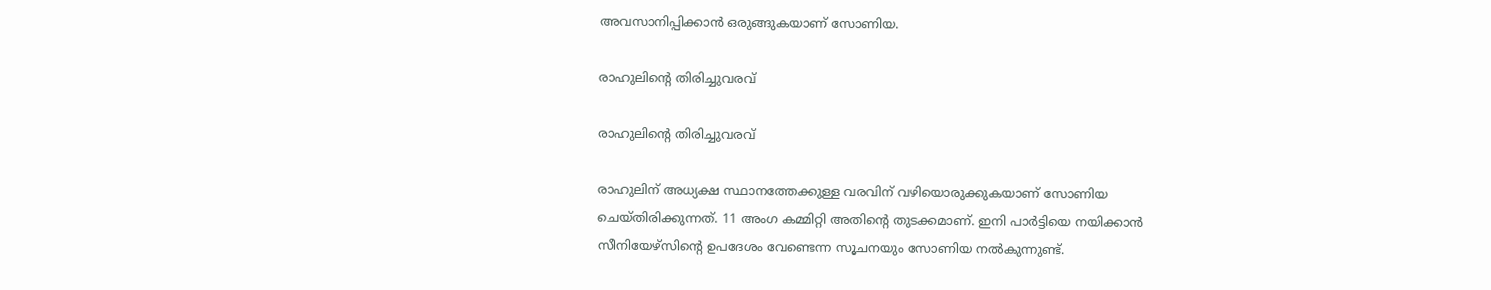അവസാനിപ്പിക്കാന്‍ ഒരുങ്ങുകയാണ് സോണിയ.

രാഹുലിന്റെ തിരിച്ചുവരവ്

രാഹുലിന്റെ തിരിച്ചുവരവ്

രാഹുലിന് അധ്യക്ഷ സ്ഥാനത്തേക്കുള്ള വരവിന് വഴിയൊരുക്കുകയാണ് സോണിയ ചെയ്തിരിക്കുന്നത്. 11 അംഗ കമ്മിറ്റി അതിന്റെ തുടക്കമാണ്. ഇനി പാര്‍ട്ടിയെ നയിക്കാന്‍ സീനിയേഴ്‌സിന്റെ ഉപദേശം വേണ്ടെന്ന സൂചനയും സോണിയ നല്‍കുന്നുണ്ട്.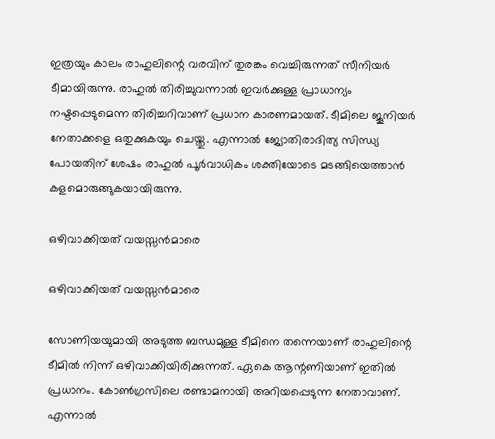ഇത്രയും കാലം രാഹുലിന്റെ വരവിന് തുരങ്കം വെച്ചിരുന്നത് സീനിയര്‍ ടീമായിരുന്നു. രാഹുല്‍ തിരിച്ചുവന്നാല്‍ ഇവര്‍ക്കുള്ള പ്രാധാന്യം നഷ്ടപ്പെടുമെന്ന തിരിച്ചറിവാണ് പ്രധാന കാരണമായത്. ടീമിലെ ജൂനിയര്‍ നേതാക്കളെ ഒതുക്കുകയും ചെയ്തു. എന്നാല്‍ ജ്യോതിരാദിത്യ സിന്ധ്യ പോയതിന് ശേഷം രാഹുല്‍ പൂര്‍വാധികം ശക്തിയോടെ മടങ്ങിയെത്താന്‍ കളമൊരുങ്ങുകയായിരുന്നു.

ഒഴിവാക്കിയത് വയസ്സന്‍മാരെ

ഒഴിവാക്കിയത് വയസ്സന്‍മാരെ

സോണിയയുമായി അടുത്ത ബന്ധമുള്ള ടീമിനെ തന്നെയാണ് രാഹുലിന്റെ ടീമില്‍ നിന്ന് ഒഴിവാക്കിയിരിക്കുന്നത്. ഏകെ ആന്റണിയാണ് ഇതില്‍ പ്രധാനം. കോണ്‍ഗ്രസിലെ രണ്ടാമനായി അറിയപ്പെടുന്ന നേതാവാണ്. എന്നാല്‍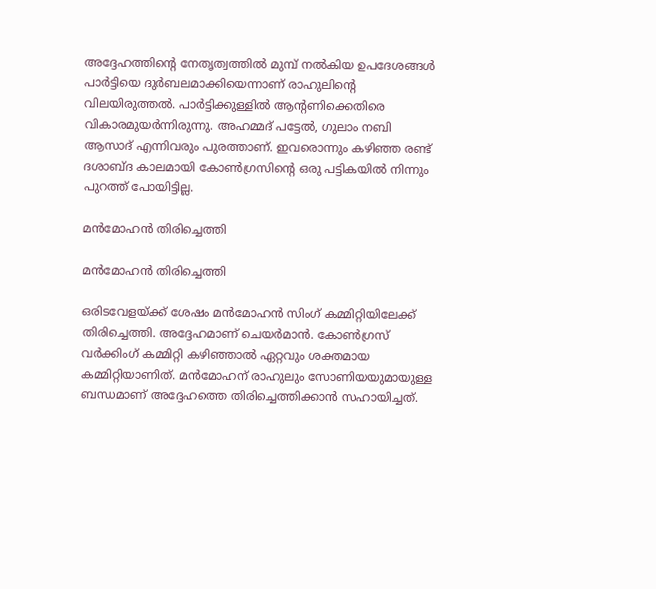അദ്ദേഹത്തിന്റെ നേതൃത്വത്തില്‍ മുമ്പ് നല്‍കിയ ഉപദേശങ്ങള്‍ പാര്‍ട്ടിയെ ദുര്‍ബലമാക്കിയെന്നാണ് രാഹുലിന്റെ വിലയിരുത്തല്‍. പാര്‍ട്ടിക്കുള്ളില്‍ ആന്റണിക്കെതിരെ വികാരമുയര്‍ന്നിരുന്നു. അഹമ്മദ് പട്ടേല്‍, ഗുലാം നബി ആസാദ് എന്നിവരും പുരത്താണ്. ഇവരൊന്നും കഴിഞ്ഞ രണ്ട് ദശാബ്ദ കാലമായി കോണ്‍ഗ്രസിന്റെ ഒരു പട്ടികയില്‍ നിന്നും പുറത്ത് പോയിട്ടില്ല.

മന്‍മോഹന്‍ തിരിച്ചെത്തി

മന്‍മോഹന്‍ തിരിച്ചെത്തി

ഒരിടവേളയ്ക്ക് ശേഷം മന്‍മോഹന്‍ സിംഗ് കമ്മിറ്റിയിലേക്ക് തിരിച്ചെത്തി. അദ്ദേഹമാണ് ചെയര്‍മാന്‍. കോണ്‍ഗ്രസ് വര്‍ക്കിംഗ് കമ്മിറ്റി കഴിഞ്ഞാല്‍ ഏറ്റവും ശക്തമായ കമ്മിറ്റിയാണിത്. മന്‍മോഹന് രാഹുലും സോണിയയുമായുള്ള ബന്ധമാണ് അദ്ദേഹത്തെ തിരിച്ചെത്തിക്കാന്‍ സഹായിച്ചത്.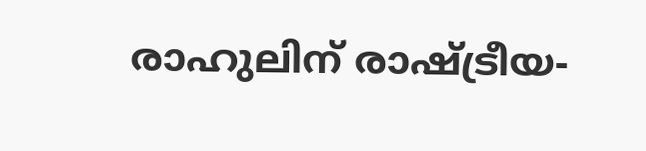രാഹുലിന് രാഷ്ട്രീയ-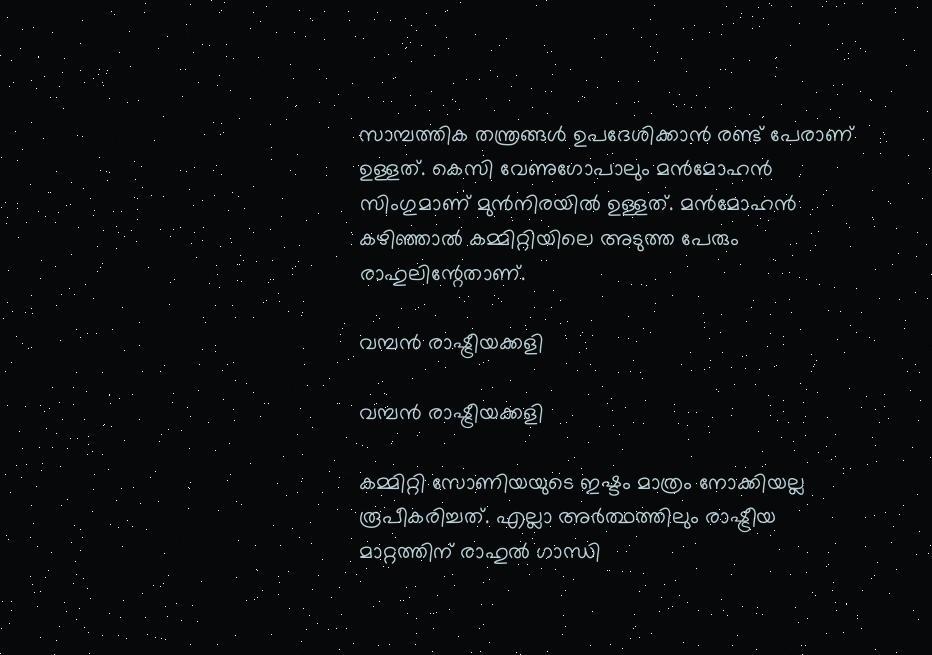സാമ്പത്തിക തന്ത്രങ്ങള്‍ ഉപദേശിക്കാന്‍ രണ്ട് പേരാണ് ഉള്ളത്. കെസി വേണുഗോപാലും മന്‍മോഹന്‍ സിംഗുമാണ് മുന്‍നിരയില്‍ ഉള്ളത്. മന്‍മോഹന്‍ കഴിഞ്ഞാല്‍ കമ്മിറ്റിയിലെ അടുത്ത പേരും രാഹുലിന്റേതാണ്.

വമ്പന്‍ രാഷ്ട്രീയക്കളി

വമ്പന്‍ രാഷ്ട്രീയക്കളി

കമ്മിറ്റി സോണിയയുടെ ഇഷ്ടം മാത്രം നോക്കിയല്ല രൂപീകരിച്ചത്. എല്ലാ അര്‍ത്ഥത്തിലും രാഷ്ട്രീയ മാറ്റത്തിന് രാഹുല്‍ ഗാന്ധി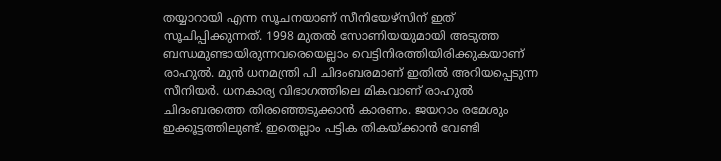തയ്യാറായി എന്ന സൂചനയാണ് സീനിയേഴ്‌സിന് ഇത് സൂചിപ്പിക്കുന്നത്. 1998 മുതല്‍ സോണിയയുമായി അടുത്ത ബന്ധമുണ്ടായിരുന്നവരെയെല്ലാം വെട്ടിനിരത്തിയിരിക്കുകയാണ് രാഹുല്‍. മുന്‍ ധനമന്ത്രി പി ചിദംബരമാണ് ഇതില്‍ അറിയപ്പെടുന്ന സീനിയര്‍. ധനകാര്യ വിഭാഗത്തിലെ മികവാണ് രാഹുല്‍ ചിദംബരത്തെ തിരഞ്ഞെടുക്കാന്‍ കാരണം. ജയറാം രമേശും ഇക്കൂട്ടത്തിലുണ്ട്. ഇതെല്ലാം പട്ടിക തികയ്ക്കാന്‍ വേണ്ടി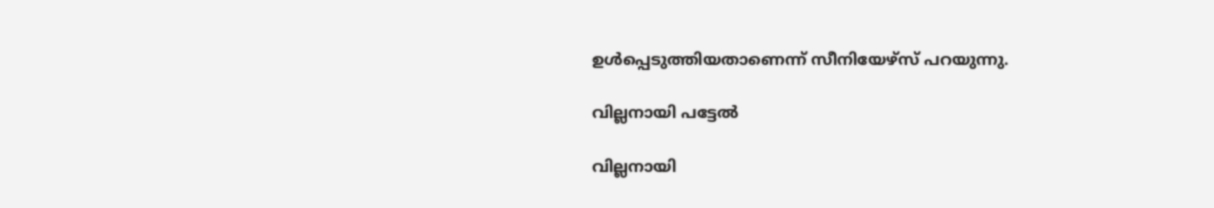ഉള്‍പ്പെടുത്തിയതാണെന്ന് സീനിയേഴ്‌സ് പറയുന്നു.

വില്ലനായി പട്ടേല്‍

വില്ലനായി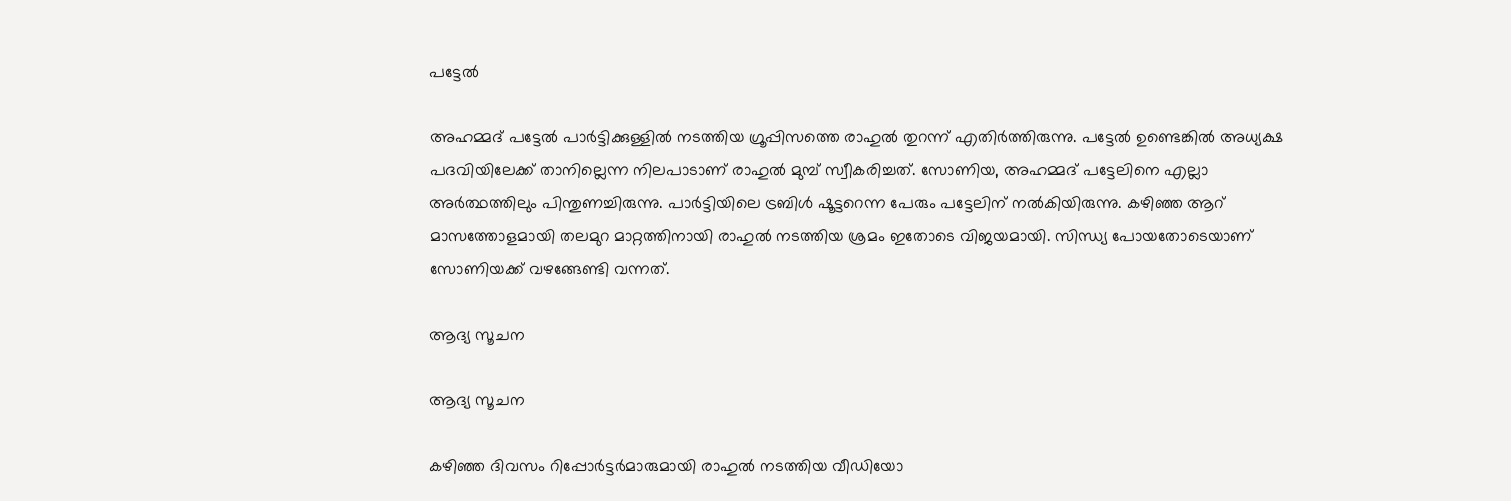പട്ടേല്‍

അഹമ്മദ് പട്ടേല്‍ പാര്‍ട്ടിക്കുള്ളില്‍ നടത്തിയ ഗ്രൂപ്പിസത്തെ രാഹുല്‍ തുറന്ന് എതിര്‍ത്തിരുന്നു. പട്ടേല്‍ ഉണ്ടെങ്കില്‍ അധ്യക്ഷ പദവിയിലേക്ക് താനില്ലെന്ന നിലപാടാണ് രാഹുല്‍ മുമ്പ് സ്വീകരിച്ചത്. സോണിയ, അഹമ്മദ് പട്ടേലിനെ എല്ലാ അര്‍ത്ഥത്തിലും പിന്തുണച്ചിരുന്നു. പാര്‍ട്ടിയിലെ ട്രബിള്‍ ഷൂട്ടറെന്ന പേരും പട്ടേലിന് നല്‍കിയിരുന്നു. കഴിഞ്ഞ ആറ് മാസത്തോളമായി തലമുറ മാറ്റത്തിനായി രാഹുല്‍ നടത്തിയ ശ്രമം ഇതോടെ വിജയമായി. സിന്ധ്യ പോയതോടെയാണ് സോണിയക്ക് വഴങ്ങേണ്ടി വന്നത്.

ആദ്യ സൂചന

ആദ്യ സൂചന

കഴിഞ്ഞ ദിവസം റിപ്പോര്‍ട്ടര്‍മാരുമായി രാഹുല്‍ നടത്തിയ വീഡിയോ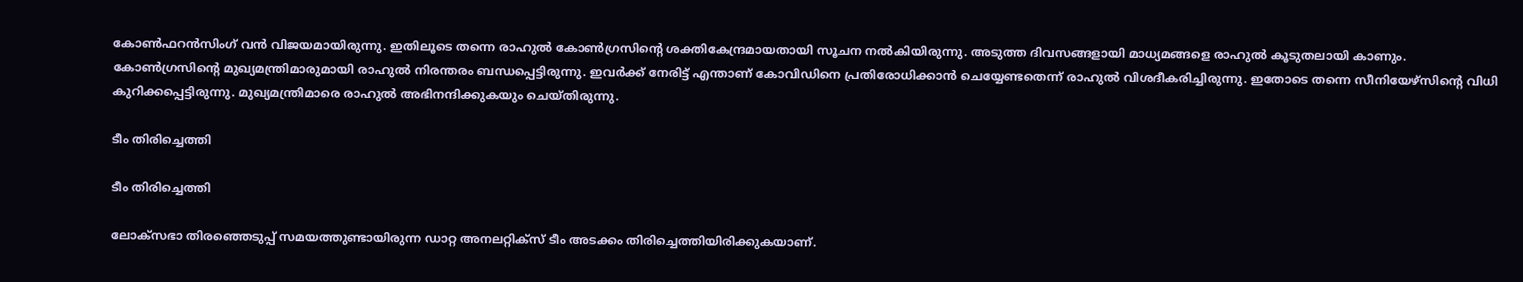കോണ്‍ഫറന്‍സിംഗ് വന്‍ വിജയമായിരുന്നു. ഇതിലൂടെ തന്നെ രാഹുല്‍ കോണ്‍ഗ്രസിന്റെ ശക്തികേന്ദ്രമായതായി സൂചന നല്‍കിയിരുന്നു. അടുത്ത ദിവസങ്ങളായി മാധ്യമങ്ങളെ രാഹുല്‍ കൂടുതലായി കാണും. കോണ്‍ഗ്രസിന്റെ മുഖ്യമന്ത്രിമാരുമായി രാഹുല്‍ നിരന്തരം ബന്ധപ്പെട്ടിരുന്നു. ഇവര്‍ക്ക് നേരിട്ട് എന്താണ് കോവിഡിനെ പ്രതിരോധിക്കാന്‍ ചെയ്യേണ്ടതെന്ന് രാഹുല്‍ വിശദീകരിച്ചിരുന്നു. ഇതോടെ തന്നെ സീനിയേഴ്‌സിന്റെ വിധി കുറിക്കപ്പെട്ടിരുന്നു. മുഖ്യമന്ത്രിമാരെ രാഹുല്‍ അഭിനന്ദിക്കുകയും ചെയ്തിരുന്നു.

ടീം തിരിച്ചെത്തി

ടീം തിരിച്ചെത്തി

ലോക്‌സഭാ തിരഞ്ഞെടുപ്പ് സമയത്തുണ്ടായിരുന്ന ഡാറ്റ അനലറ്റിക്‌സ് ടീം അടക്കം തിരിച്ചെത്തിയിരിക്കുകയാണ്.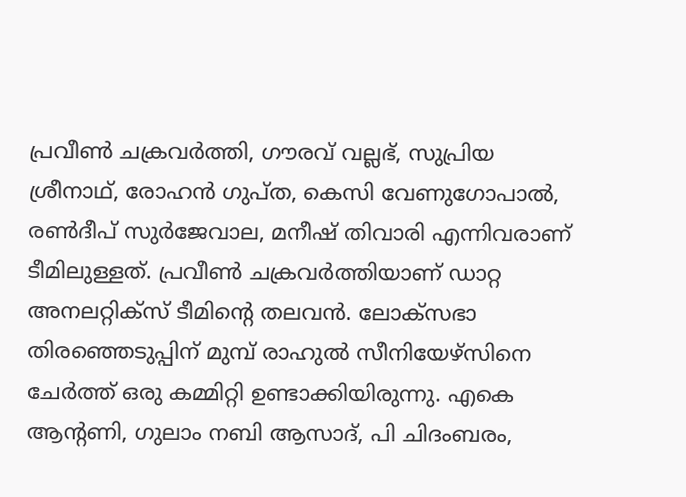പ്രവീണ്‍ ചക്രവര്‍ത്തി, ഗൗരവ് വല്ലഭ്, സുപ്രിയ ശ്രീനാഥ്, രോഹന്‍ ഗുപ്ത, കെസി വേണുഗോപാല്‍, രണ്‍ദീപ് സുര്‍ജേവാല, മനീഷ് തിവാരി എന്നിവരാണ് ടീമിലുള്ളത്. പ്രവീണ്‍ ചക്രവര്‍ത്തിയാണ് ഡാറ്റ അനലറ്റിക്‌സ് ടീമിന്റെ തലവന്‍. ലോക്‌സഭാ തിരഞ്ഞെടുപ്പിന് മുമ്പ് രാഹുല്‍ സീനിയേഴ്‌സിനെ ചേര്‍ത്ത് ഒരു കമ്മിറ്റി ഉണ്ടാക്കിയിരുന്നു. എകെ ആന്റണി, ഗുലാം നബി ആസാദ്, പി ചിദംബരം,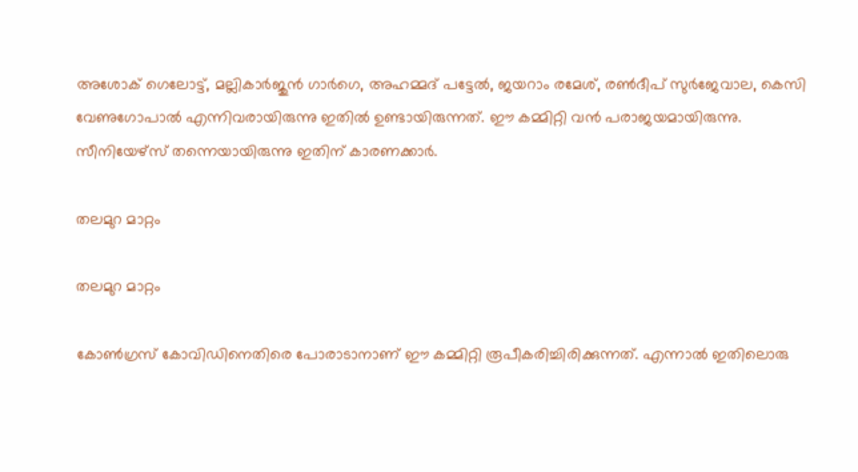അശോക് ഗെലോട്ട്, മല്ലികാര്‍ജുന്‍ ഗാര്‍ഗെ, അഹമ്മദ് പട്ടേല്‍, ജയറാം രമേശ്, രണ്‍ദീപ് സുര്‍ജേവാല, കെസി വേണുഗോപാല്‍ എന്നിവരായിരുന്നു ഇതില്‍ ഉണ്ടായിരുന്നത്. ഈ കമ്മിറ്റി വന്‍ പരാജയമായിരുന്നു. സീനിയേഴ്‌സ് തന്നെയായിരുന്നു ഇതിന് കാരണക്കാര്‍.

തലമുറ മാറ്റം

തലമുറ മാറ്റം

കോണ്‍ഗ്രസ് കോവിഡിനെതിരെ പോരാടാനാണ് ഈ കമ്മിറ്റി രൂപീകരിച്ചിരിക്കുന്നത്. എന്നാല്‍ ഇതിലൊരു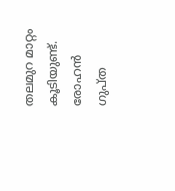തലമുറ മാറ്റം കൂടിയുണ്ട്. രോഹന്‍ ഗുപ്ത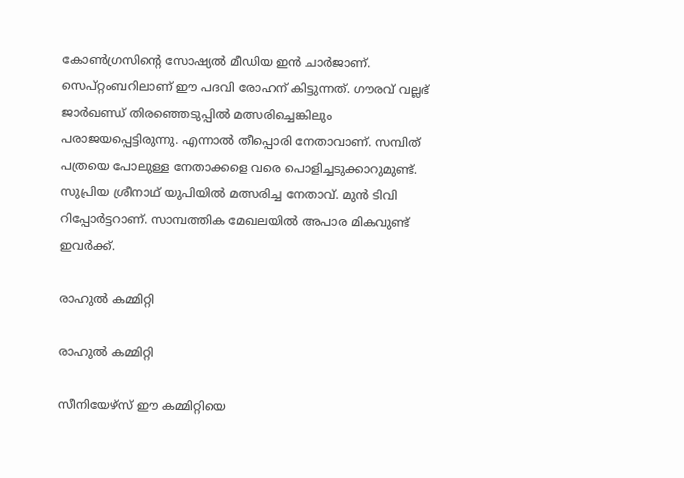കോണ്‍ഗ്രസിന്റെ സോഷ്യല്‍ മീഡിയ ഇന്‍ ചാര്‍ജാണ്. സെപ്റ്റംബറിലാണ് ഈ പദവി രോഹന് കിട്ടുന്നത്. ഗൗരവ് വല്ലഭ് ജാര്‍ഖണ്ഡ് തിരഞ്ഞെടുപ്പില്‍ മത്സരിച്ചെങ്കിലും പരാജയപ്പെട്ടിരുന്നു. എന്നാല്‍ തീപ്പൊരി നേതാവാണ്. സമ്പിത് പത്രയെ പോലുള്ള നേതാക്കളെ വരെ പൊളിച്ചടുക്കാറുമുണ്ട്. സുപ്രിയ ശ്രീനാഥ് യുപിയില്‍ മത്സരിച്ച നേതാവ്. മുന്‍ ടിവി റിപ്പോര്‍ട്ടറാണ്. സാമ്പത്തിക മേഖലയില്‍ അപാര മികവുണ്ട് ഇവര്‍ക്ക്.

രാഹുല്‍ കമ്മിറ്റി

രാഹുല്‍ കമ്മിറ്റി

സീനിയേഴ്‌സ് ഈ കമ്മിറ്റിയെ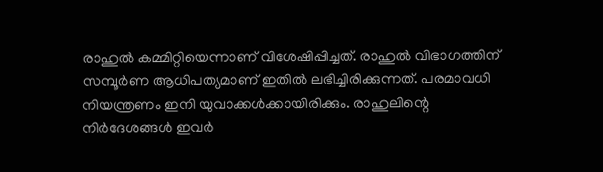രാഹുല്‍ കമ്മിറ്റിയെന്നാണ് വിശേഷിപ്പിച്ചത്. രാഹുല്‍ വിഭാഗത്തിന് സമ്പൂര്‍ണ ആധിപത്യമാണ് ഇതില്‍ ലഭിച്ചിരിക്കുന്നത്. പരമാവധി നിയന്ത്രണം ഇനി യുവാക്കള്‍ക്കായിരിക്കും. രാഹുലിന്റെ നിര്‍ദേശങ്ങള്‍ ഇവര്‍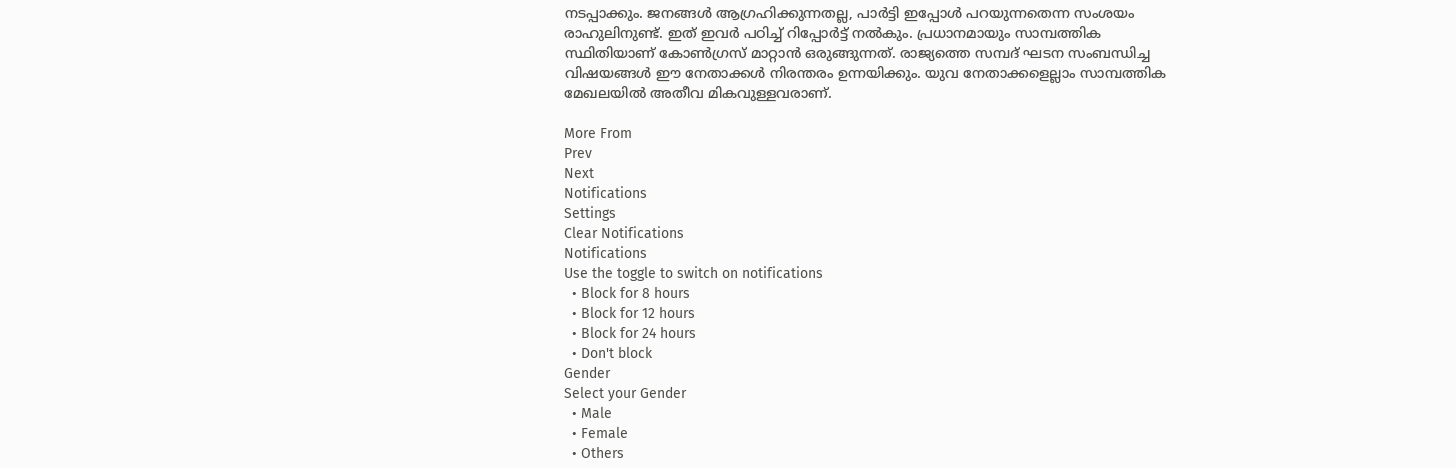നടപ്പാക്കും. ജനങ്ങള്‍ ആഗ്രഹിക്കുന്നതല്ല, പാര്‍ട്ടി ഇപ്പോള്‍ പറയുന്നതെന്ന സംശയം രാഹുലിനുണ്ട്. ഇത് ഇവര്‍ പഠിച്ച് റിപ്പോര്‍ട്ട് നല്‍കും. പ്രധാനമായും സാമ്പത്തിക സ്ഥിതിയാണ് കോണ്‍ഗ്രസ് മാറ്റാന്‍ ഒരുങ്ങുന്നത്. രാജ്യത്തെ സമ്പദ് ഘടന സംബന്ധിച്ച വിഷയങ്ങള്‍ ഈ നേതാക്കള്‍ നിരന്തരം ഉന്നയിക്കും. യുവ നേതാക്കളെല്ലാം സാമ്പത്തിക മേഖലയില്‍ അതീവ മികവുള്ളവരാണ്.

More From
Prev
Next
Notifications
Settings
Clear Notifications
Notifications
Use the toggle to switch on notifications
  • Block for 8 hours
  • Block for 12 hours
  • Block for 24 hours
  • Don't block
Gender
Select your Gender
  • Male
  • Female
  • Others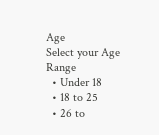Age
Select your Age Range
  • Under 18
  • 18 to 25
  • 26 to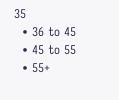35
  • 36 to 45
  • 45 to 55
  • 55+